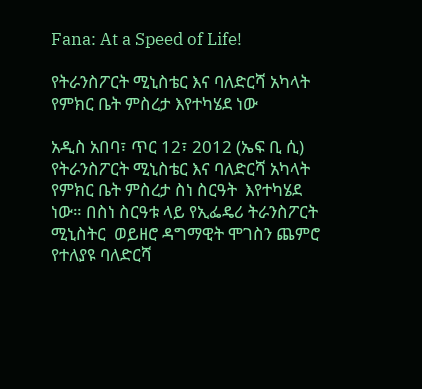Fana: At a Speed of Life!

የትራንስፖርት ሚኒስቴር እና ባለድርሻ አካላት የምክር ቤት ምስረታ እየተካሄደ ነው

አዲስ አበባ፣ ጥር 12፣ 2012 (ኤፍ ቢ ሲ) የትራንስፖርት ሚኒስቴር እና ባለድርሻ አካላት የምክር ቤት ምስረታ ስነ ስርዓት  እየተካሄደ ነው። በስነ ስርዓቱ ላይ የኢፌዴሪ ትራንስፖርት ሚኒስትር  ወይዘሮ ዳግማዊት ሞገስን ጨምሮ የተለያዩ ባለድርሻ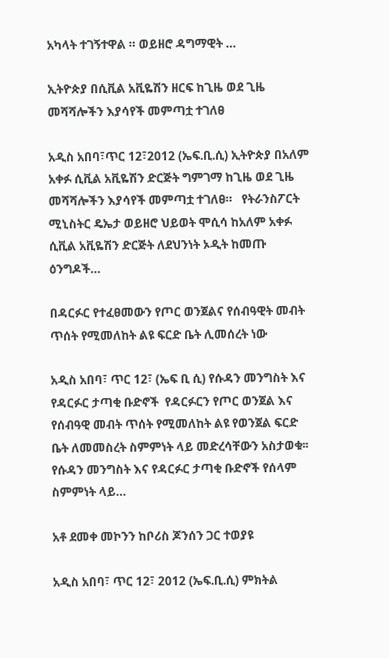አካላት ተገኝተዋል ። ወይዘሮ ዳግማዊት …

ኢትዮጵያ በሲቪል አቪዬሽን ዘርፍ ከጊዜ ወደ ጊዜ መሻሻሎችን እያሳየች መምጣቷ ተገለፀ

አዲስ አበባ፣ጥር 12፣2012 (ኤፍ.ቢ.ሲ) ኢትዮጵያ በአለም አቀፉ ሲቪል አቪዬሽን ድርጅት ግምገማ ከጊዜ ወደ ጊዜ መሻሻሎችን እያሳየች መምጣቷ ተገለፀ።   የትራንስፖርት ሚኒስትር ዴኤታ ወይዘሮ ህይወት ሞሲሳ ከአለም አቀፉ ሲቪል አቪዬሽን ድርጅት ለደህንነት ኦዲት ከመጡ ዕንግዶች…

በዳርፉር የተፈፀመውን የጦር ወንጀልና የሰብዓዊት መብት ጥሰት የሚመለከት ልዩ ፍርድ ቤት ሊመሰረት ነው

አዲስ አበባ፣ ጥር 12፣ (ኤፍ ቢ ሲ) የሱዳን መንግስት እና የዳርፉር ታጣቂ ቡድኖች  የዳርፉርን የጦር ወንጀል እና የሰብዓዊ መብት ጥሰት የሚመለከት ልዩ የወንጀል ፍርድ ቤት ለመመስረት ስምምነት ላይ መድረሳቸውን አስታወቁ፡፡ የሱዳን መንግስት እና የዳርፉር ታጣቂ ቡድኖች የሰላም ስምምነት ላይ…

አቶ ደመቀ መኮንን ከቦሪስ ጆንሰን ጋር ተወያዩ

አዲስ አበባ፣ ጥር 12፣ 2012 (ኤፍ.ቢ.ሲ) ምክትል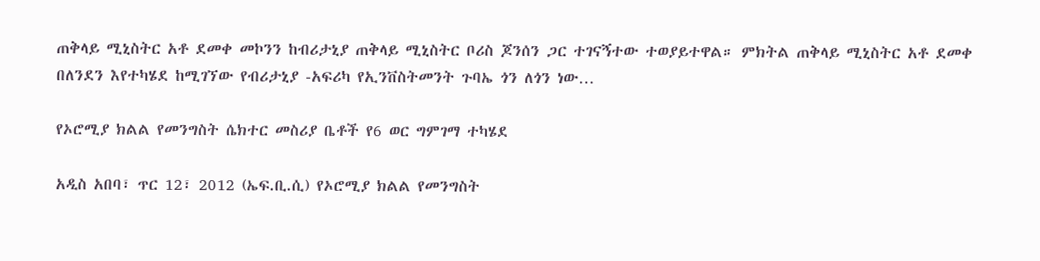ጠቅላይ ሚኒስትር አቶ ደመቀ መኮንን ከብሪታኒያ ጠቅላይ ሚኒስትር ቦሪስ ጆንሰን ጋር ተገናኝተው ተወያይተዋል። ምክትል ጠቅላይ ሚኒስትር አቶ ደመቀ በለንደን እየተካሄደ ከሚገኘው የብሪታኒያ -አፍሪካ የኢንቨስትመንት ጉባኤ ጎን ለጎን ነው…

የኦሮሚያ ክልል የመንግስት ሴክተር መስሪያ ቤቶች የ6 ወር ግምገማ ተካሄደ

አዲስ አበባ፣ ጥር 12፣ 2012 (ኤፍ.ቢ.ሲ) የኦሮሚያ ክልል የመንግስት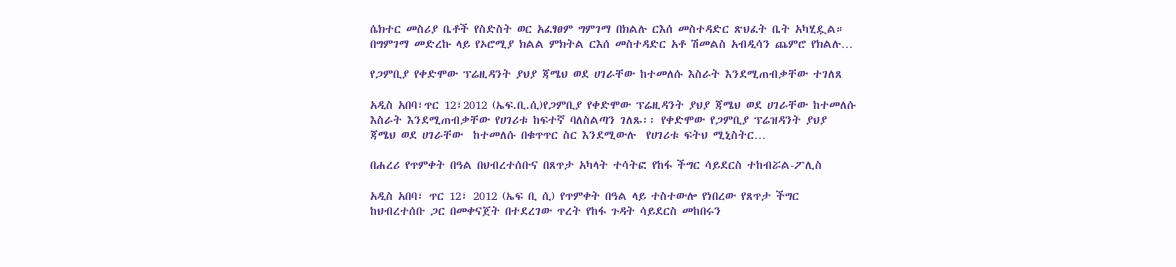ሴክተር መስሪያ ቤቶች የስድስት ወር አፈፃፀም ግምገማ በክልሉ ርእሰ መስተዳድር ጽህፈት ቤት አካሂዷል።   በግምገማ መድረኩ ላይ የኦሮሚያ ክልል ምክትል ርእሰ መስተዳድር አቶ ሽመልስ አብዲሳን ጨምሮ የክልሉ…

የጋምቢያ የቀድሞው ፕሬዚዳንት ያህያ ጃሜህ ወደ ሀገራቸው ከተመለሱ እስራት እንደሚጠብቃቸው ተገለጸ

አዲስ አበባ፣ጥር 12፣2012 (ኤፍ.ቢ.ሲ)የጋምቢያ የቀድሞው ፕሬዚዳንት ያህያ ጃሜህ ወደ ሀገራቸው ከተመለሱ እስራት እንደሚጠብቃቸው የሀገሪቱ ከፍተኛ ባለስልጣን ገለጹ፡፡ የቀድሞው የጋምቢያ ፕሬዝዳንት ያህያ ጃሜህ ወደ ሀገራቸው  ከተመለሱ በቁጥጥር ስር እንደሚውሉ  የሀገሪቱ ፍትህ ሚኒስትር…

በሐረሪ የጥምቀት በዓል በህብረተሰቡና በጸጥታ አካላት ተሳትፎ የከፋ ችግር ሳይደርስ ተከብሯል-ፖሊስ

አዲስ አበባ፣ ጥር 12፣ 2012 (ኤፍ ቢ ሲ) የጥምቀት በዓል ላይ ተስተውሎ የነበረው የጸጥታ ችግር ከህብረተሰቡ ጋር በመቀናጀት በተደረገው ጥረት የከፋ ጉዳት ሳይደርስ መከበሩን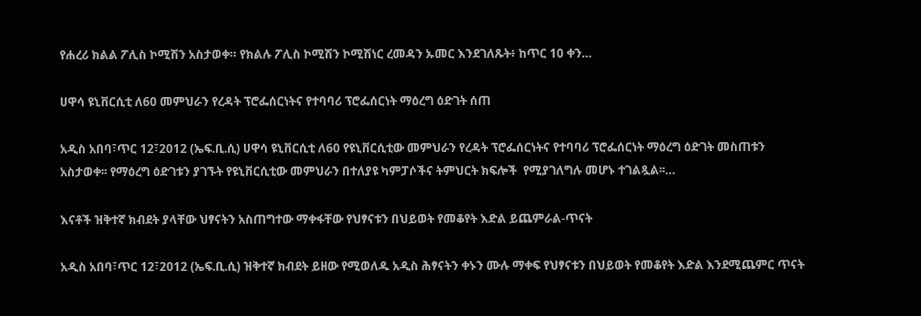የሐረሪ ክልል ፖሊስ ኮሚሽን አስታወቀ። የክልሉ ፖሊስ ኮሚሽን ኮሚሽነር ረመዳን ኡመር እንደገለጹት፥ ከጥር 10 ቀን…

ሀዋሳ ዩኒቨርሲቲ ለ60 መምህራን የረዳት ፕሮፌሰርነትና የተባባሪ ፕሮፌሰርነት ማዕረግ ዕድገት ሰጠ

አዲስ አበባ፣ጥር 12፣2012 (ኤፍ.ቢ.ሲ) ሀዋሳ ዩኒቨርሲቲ ለ60 የዩኒቨርሲቲው መምህራን የረዳት ፕሮፌሰርነትና የተባባሪ ፕሮፌሰርነት ማዕረግ ዕድገት መስጠቱን አስታወቀ፡፡ የማዕረግ ዕድገቱን ያገኙት የዩኒቨርሲቲው መምህራን በተለያዩ ካምፓሶችና ትምህርት ክፍሎች  የሚያገለግሉ መሆኑ ተገልጿል፡፡…

እናቶች ዝቅተኛ ክብደት ያላቸው ህፃናትን አስጠግተው ማቀፋቸው የህፃናቱን በህይወት የመቆየት እድል ይጨምራል-ጥናት

አዲስ አበባ፣ጥር 12፣2012 (ኤፍ.ቢ.ሲ) ዝቅተኛ ክብደት ይዘው የሚወለዱ አዲስ ሕፃናትን ቀኑን ሙሉ ማቀፍ የህፃናቱን በህይወት የመቆየት እድል እንደሚጨምር ጥናት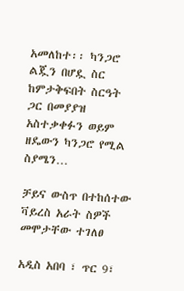አመለከተ፡፡ ካንጋሮ ልጇን በሆዷ ስር ከምታቅፍበት ስርዓት ጋር በመያያዝ አስተቃቀፉን ወይም ዘዴውን ካንጋሮ የሚል ስያሜን…

ቻይና ውስጥ በተከሰተው ቫይረስ አራት ስዎች መሞታቸው ተገለፀ

አዲስ አበባ ፣ ጥር 9፣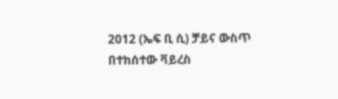2012 (ኤፍ ቢ ሲ) ቻይና ውስጥ በተከሰተው ቫይረስ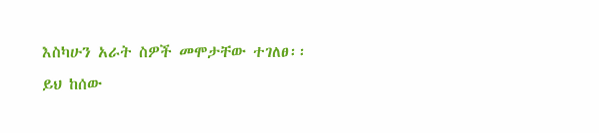እስካሁን አራት ስዎች መሞታቸው ተገለፀ፡፡ ይህ ከሰው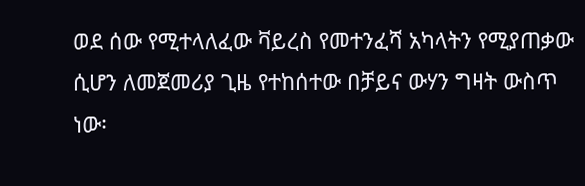ወደ ሰው የሚተላለፈው ቫይረስ የመተንፈሻ አካላትን የሚያጠቃው ሲሆን ለመጀመሪያ ጊዜ የተከሰተው በቻይና ውሃን ግዛት ውስጥ ነው፡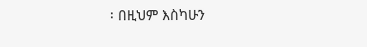፡ በዚህም እስካሁን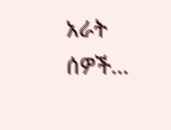አራት ሰዎች…